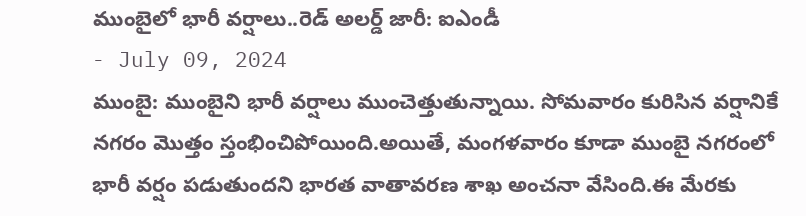ముంబైలో భారీ వర్షాలు..రెడ్ అలర్డ్ జారీ: ఐఎండీ
- July 09, 2024
ముంబై: ముంబైని భారీ వర్షాలు ముంచెత్తుతున్నాయి. సోమవారం కురిసిన వర్షానికే నగరం మొత్తం స్తంభించిపోయింది.అయితే, మంగళవారం కూడా ముంబై నగరంలో భారీ వర్షం పడుతుందని భారత వాతావరణ శాఖ అంచనా వేసింది.ఈ మేరకు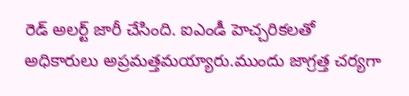రెడ్ అలర్ట్ జారీ చేసింది. ఐఎండీ హెచ్చరికలతో అధికారులు అప్రమత్తమయ్యారు.ముందు జాగ్రత్త చర్యగా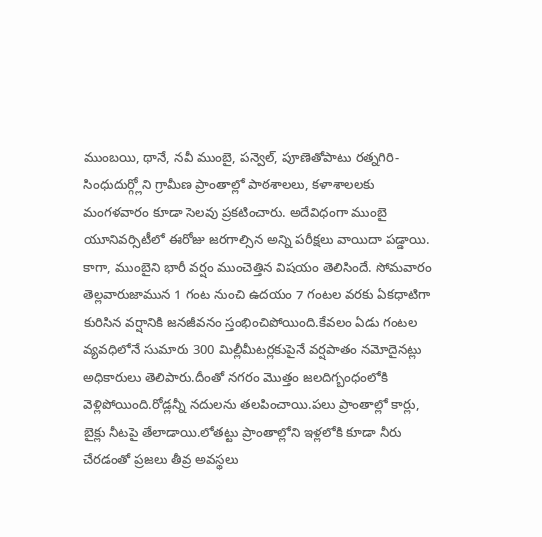ముంబయి, థానే, నవీ ముంబై, పన్వెల్, పూణెతోపాటు రత్నగిరి-సింధుదుర్గ్లోని గ్రామీణ ప్రాంతాల్లో పాఠశాలలు, కళాశాలలకు మంగళవారం కూడా సెలవు ప్రకటించారు. అదేవిధంగా ముంబై యూనివర్సిటీలో ఈరోజు జరగాల్సిన అన్ని పరీక్షలు వాయిదా పడ్డాయి.
కాగా, ముంబైని భారీ వర్షం ముంచెత్తిన విషయం తెలిసిందే. సోమవారం తెల్లవారుజామున 1 గంట నుంచి ఉదయం 7 గంటల వరకు ఏకధాటిగా కురిసిన వర్షానికి జనజీవనం స్తంభించిపోయింది.కేవలం ఏడు గంటల వ్యవధిలోనే సుమారు 300 మిల్లీమీటర్లకుపైనే వర్షపాతం నమోదైనట్లు అధికారులు తెలిపారు.దీంతో నగరం మొత్తం జలదిగ్బంధంలోకి వెళ్లిపోయింది.రోడ్లన్నీ నదులను తలపించాయి.పలు ప్రాంతాల్లో కార్లు, బైక్లు నీటపై తేలాడాయి.లోతట్టు ప్రాంతాల్లోని ఇళ్లలోకి కూడా నీరు చేరడంతో ప్రజలు తీవ్ర అవస్థలు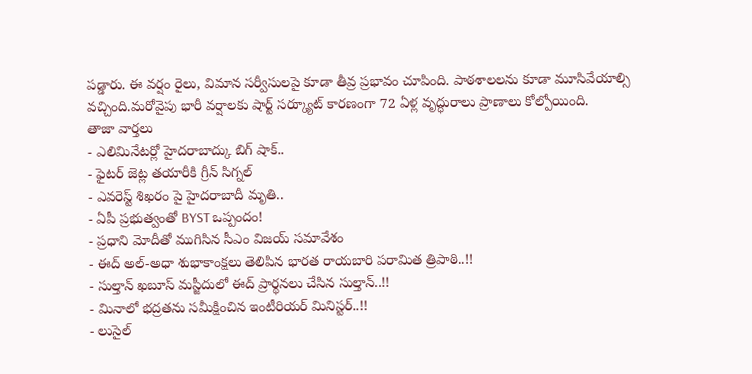పడ్డారు. ఈ వర్షం రైలు, విమాన సర్వీసులపై కూడా తీవ్ర ప్రభావం చూపింది. పాఠశాలలను కూడా మూసివేయాల్సి వచ్చింది.మరోవైపు భారీ వర్షాలకు షార్ట్ సర్క్యూట్ కారణంగా 72 ఏళ్ల వృద్ధురాలు ప్రాణాలు కోల్పోయింది.
తాజా వార్తలు
- ఎలిమినేటర్లో హైదరాబాద్కు బిగ్ షాక్..
- ఫైటర్ జెట్ల తయారీకి గ్రీన్ సిగ్నల్
- ఎవరెస్ట్ శిఖరం పై హైదరాబాదీ మృతి..
- ఏపీ ప్రభుత్వంతో BYST ఒప్పందం!
- ప్రధాని మోదీతో ముగిసిన సీఎం విజయ్ సమావేశం
- ఈద్ అల్-అధా శుభాకాంక్షలు తెలిపిన భారత రాయబారి పరామిత త్రిపాఠి..!!
- సుల్తాన్ ఖబూస్ మస్జీదులో ఈద్ ప్రార్థనలు చేసిన సుల్తాన్..!!
- మినాలో భద్రతను సమీక్షించిన ఇంటీరియర్ మినిస్టర్..!!
- లుసైల్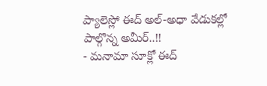ప్యాలెస్లో ఈద్ అల్-అధా వేడుకల్లో పాల్గొన్న అమీర్..!!
- మనామా సూక్లో ఈద్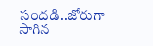సందడి..జోరుగా సాగిన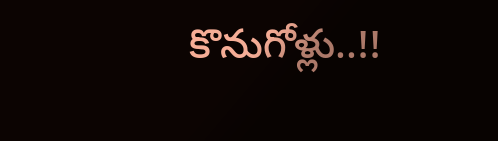కొనుగోళ్లు..!!